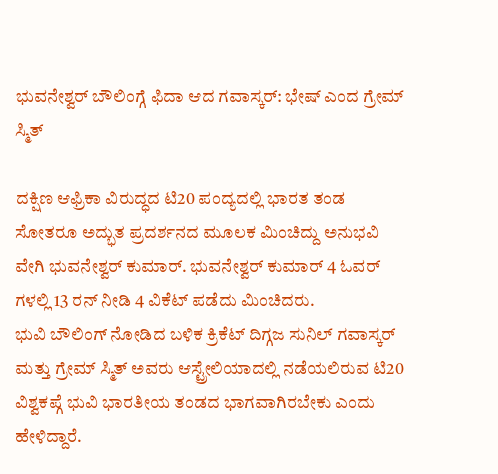ಭುವನೇಶ್ವರ್ ಬೌಲಿಂಗ್ಗೆ ಫಿದಾ ಆದ ಗವಾಸ್ಕರ್: ಭೇಷ್ ಎಂದ ಗ್ರೇಮ್ ಸ್ಮಿತ್

ದಕ್ಷಿಣ ಆಫ್ರಿಕಾ ವಿರುದ್ಧದ ಟಿ20 ಪಂದ್ಯದಲ್ಲಿ ಭಾರತ ತಂಡ ಸೋತರೂ ಅದ್ಭುತ ಪ್ರದರ್ಶನದ ಮೂಲಕ ಮಿಂಚಿದ್ದು ಅನುಭವಿ ವೇಗಿ ಭುವನೇಶ್ವರ್ ಕುಮಾರ್. ಭುವನೇಶ್ವರ್ ಕುಮಾರ್ 4 ಓವರ್ ಗಳಲ್ಲಿ 13 ರನ್ ನೀಡಿ 4 ವಿಕೆಟ್ ಪಡೆದು ಮಿಂಚಿದರು.
ಭುವಿ ಬೌಲಿಂಗ್ ನೋಡಿದ ಬಳಿಕ ಕ್ರಿಕೆಟ್ ದಿಗ್ಗಜ ಸುನಿಲ್ ಗವಾಸ್ಕರ್ ಮತ್ತು ಗ್ರೇಮ್ ಸ್ಮಿತ್ ಅವರು ಆಸ್ಟ್ರೇಲಿಯಾದಲ್ಲಿ ನಡೆಯಲಿರುವ ಟಿ20 ವಿಶ್ವಕಪ್ಗೆ ಭುವಿ ಭಾರತೀಯ ತಂಡದ ಭಾಗವಾಗಿರಬೇಕು ಎಂದು ಹೇಳಿದ್ದಾರೆ.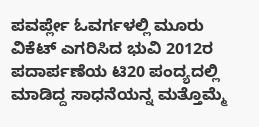ಪವರ್ಪ್ಲೇ ಓವರ್ಗಳಲ್ಲಿ ಮೂರು ವಿಕೆಟ್ ಎಗರಿಸಿದ ಭುವಿ 2012ರ ಪದಾರ್ಪಣೆಯ ಟಿ20 ಪಂದ್ಯದಲ್ಲಿ ಮಾಡಿದ್ದ ಸಾಧನೆಯನ್ನ ಮತ್ತೊಮ್ಮೆ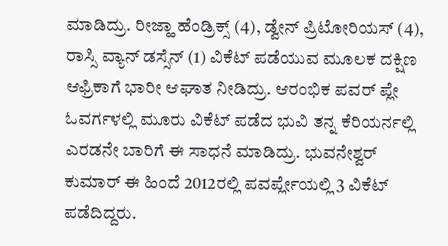ಮಾಡಿದ್ರು. ರೀಜ್ಹಾ ಹೆಂಡ್ರಿಕ್ಸ್ (4), ಡ್ವೇನ್ ಪ್ರಿಟೋರಿಯಸ್ (4), ರಾಸ್ಸಿ ವ್ಯಾನ್ ಡಸ್ಸೆನ್ (1) ವಿಕೆಟ್ ಪಡೆಯುವ ಮೂಲಕ ದಕ್ಷಿಣ ಆಫ್ರಿಕಾಗೆ ಭಾರೀ ಆಘಾತ ನೀಡಿದ್ರು. ಆರಂಭಿಕ ಪವರ್ ಪ್ಲೇ ಓವರ್ಗಳಲ್ಲಿ ಮೂರು ವಿಕೆಟ್ ಪಡೆದ ಭುವಿ ತನ್ನ ಕೆರಿಯರ್ನಲ್ಲಿ ಎರಡನೇ ಬಾರಿಗೆ ಈ ಸಾಧನೆ ಮಾಡಿದ್ರು. ಭುವನೇಶ್ವರ್ ಕುಮಾರ್ ಈ ಹಿಂದೆ 2012ರಲ್ಲಿ ಪವರ್ಪ್ಲೇಯಲ್ಲಿ 3 ವಿಕೆಟ್ ಪಡೆದಿದ್ದರು.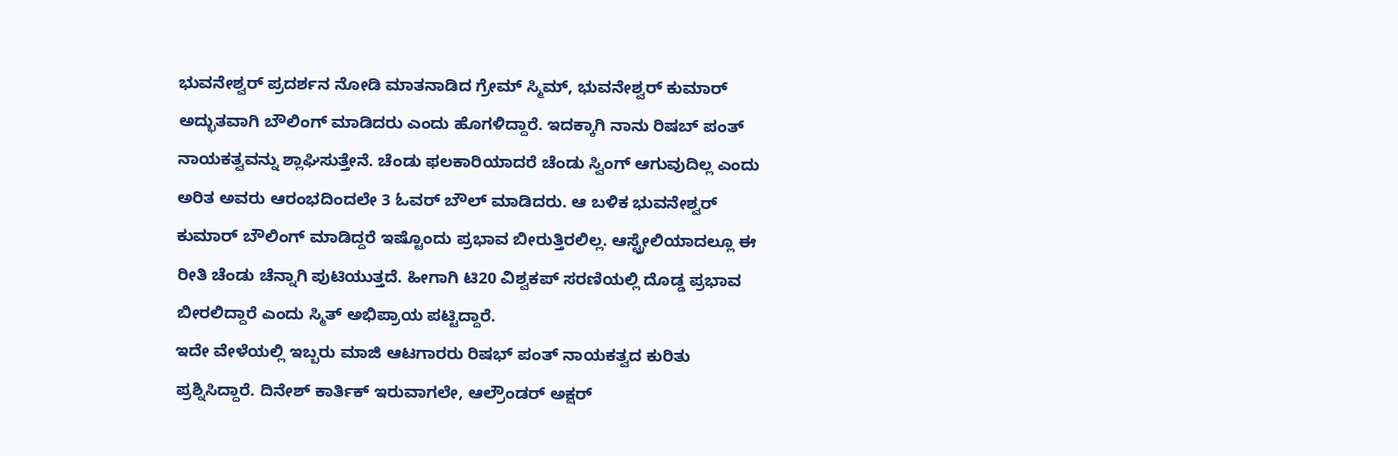ಭುವನೇಶ್ವರ್ ಪ್ರದರ್ಶನ ನೋಡಿ ಮಾತನಾಡಿದ ಗ್ರೇಮ್ ಸ್ಮಿಮ್, ಭುವನೇಶ್ವರ್ ಕುಮಾರ್ ಅದ್ಭುತವಾಗಿ ಬೌಲಿಂಗ್ ಮಾಡಿದರು ಎಂದು ಹೊಗಳಿದ್ದಾರೆ. ಇದಕ್ಕಾಗಿ ನಾನು ರಿಷಬ್ ಪಂತ್ ನಾಯಕತ್ವವನ್ನು ಶ್ಲಾಘಿಸುತ್ತೇನೆ. ಚೆಂಡು ಫಲಕಾರಿಯಾದರೆ ಚೆಂಡು ಸ್ವಿಂಗ್ ಆಗುವುದಿಲ್ಲ ಎಂದು ಅರಿತ ಅವರು ಆರಂಭದಿಂದಲೇ 3 ಓವರ್ ಬೌಲ್ ಮಾಡಿದರು. ಆ ಬಳಿಕ ಭುವನೇಶ್ವರ್ ಕುಮಾರ್ ಬೌಲಿಂಗ್ ಮಾಡಿದ್ದರೆ ಇಷ್ಟೊಂದು ಪ್ರಭಾವ ಬೀರುತ್ತಿರಲಿಲ್ಲ. ಆಸ್ಟ್ರೇಲಿಯಾದಲ್ಲೂ ಈ ರೀತಿ ಚೆಂಡು ಚೆನ್ನಾಗಿ ಪುಟಿಯುತ್ತದೆ. ಹೀಗಾಗಿ ಟಿ20 ವಿಶ್ವಕಪ್ ಸರಣಿಯಲ್ಲಿ ದೊಡ್ಡ ಪ್ರಭಾವ ಬೀರಲಿದ್ದಾರೆ ಎಂದು ಸ್ಮಿತ್ ಅಭಿಪ್ರಾಯ ಪಟ್ಟಿದ್ದಾರೆ.
ಇದೇ ವೇಳೆಯಲ್ಲಿ ಇಬ್ಬರು ಮಾಜಿ ಆಟಗಾರರು ರಿಷಭ್ ಪಂತ್ ನಾಯಕತ್ವದ ಕುರಿತು ಪ್ರಶ್ನಿಸಿದ್ದಾರೆ. ದಿನೇಶ್ ಕಾರ್ತಿಕ್ ಇರುವಾಗಲೇ, ಆಲ್ರೌಂಡರ್ ಅಕ್ಷರ್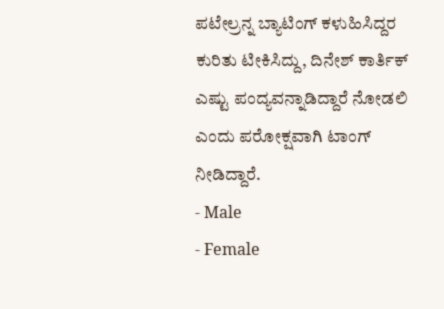ಪಟೇಲ್ರನ್ನ ಬ್ಯಾಟಿಂಗ್ ಕಳುಹಿಸಿದ್ದರ ಕುರಿತು ಟೀಕಿಸಿದ್ದು, ದಿನೇಶ್ ಕಾರ್ತಿಕ್ ಎಷ್ಟು ಪಂದ್ಯವನ್ನಾಡಿದ್ದಾರೆ ನೋಡಲಿ ಎಂದು ಪರೋಕ್ಷವಾಗಿ ಟಾಂಗ್ ನೀಡಿದ್ದಾರೆ.
- Male
- Female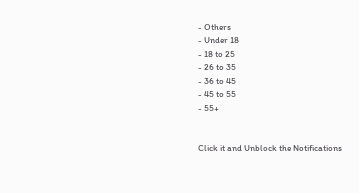- Others
- Under 18
- 18 to 25
- 26 to 35
- 36 to 45
- 45 to 55
- 55+


Click it and Unblock the Notifications